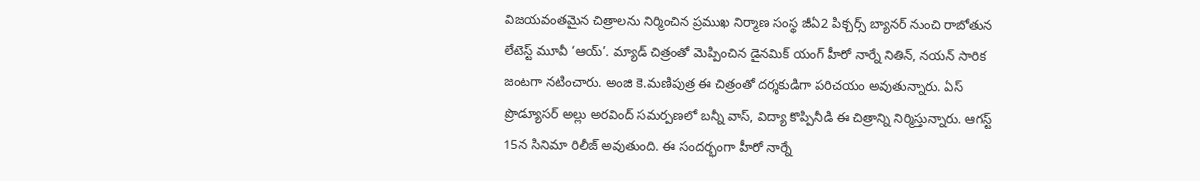విజయవంతమైన చిత్రాలను నిర్మించిన ప్రముఖ నిర్మాణ సంస్థ జీఏ2 పిక్చర్స్ బ్యానర్ నుంచి రాబోతున లేటెస్ట్ మూవీ ‘ఆయ్’. మ్యాడ్ చిత్రంతో మెప్పించిన డైనమిక్ యంగ్ హీరో నార్నే నితిన్, నయన్ సారిక జంటగా నటించారు. అంజి కె.మణిపుత్ర ఈ చిత్రంతో దర్శకుడిగా పరిచయం అవుతున్నారు. ఏస్ ప్రొడ్యూసర్ అల్లు అరవింద్ సమర్పణలో బన్నీ వాస్, విద్యా కొప్పినీడి ఈ చిత్రాన్ని నిర్మిస్తున్నారు. ఆగస్ట్ 15న సినిమా రిలీజ్ అవుతుంది. ఈ సందర్భంగా హీరో నార్నే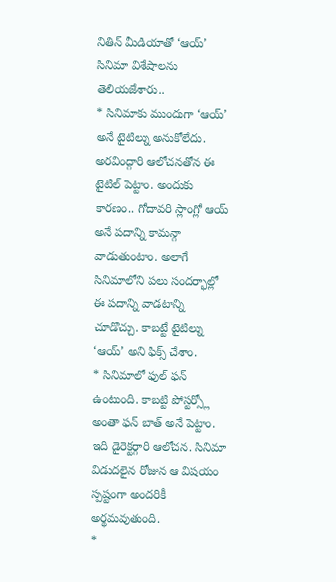నితిన్ మీడియాతో ‘ఆయ్’ సినిమా విశేషాలను తెలియజేశారు..
* సినిమాకు ముందుగా ‘ఆయ్’ అనే టైటిల్ను అనుకోలేదు. అరవింద్గారి ఆలోచనతోన ఈ టైటిల్ పెట్టాం. అందుకు కారణం.. గోదావరి స్లాంగ్లో ఆయ్ అనే పదాన్ని కామన్గా వాడుతుంటాం. అలాగే సినిమాలోని పలు సందర్భాల్లో ఈ పదాన్ని వాడటాన్ని చూడొచ్చు. కాబట్టే టైటిల్ను ‘ఆయ్’ అని ఫిక్స్ చేశాం.
* సినిమాలో ఫుల్ ఫన్ ఉంటుంది. కాబట్టి పోస్టర్స్లో అంతా ఫన్ బాత్ అనే పెట్టాం. ఇది డైరెక్టర్గారి ఆలోచన. సినిమా విడుదలైన రోజున ఆ విషయం స్పష్టంగా అందరికీ అర్థమవుతుంది.
*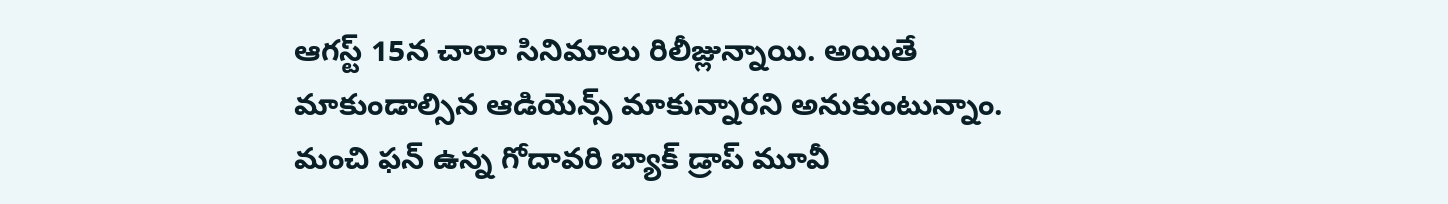ఆగస్ట్ 15న చాలా సినిమాలు రిలీజ్లున్నాయి. అయితే మాకుండాల్సిన ఆడియెన్స్ మాకున్నారని అనుకుంటున్నాం. మంచి ఫన్ ఉన్న గోదావరి బ్యాక్ డ్రాప్ మూవీ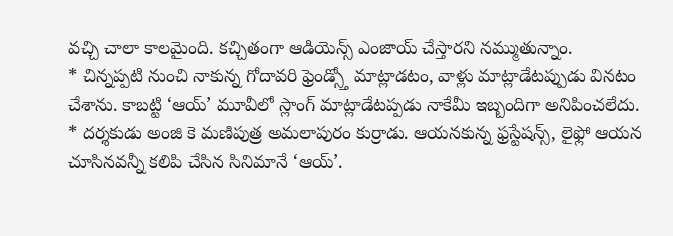వచ్చి చాలా కాలమైంది. కచ్చితంగా ఆడియెన్స్ ఎంజాయ్ చేస్తారని నమ్ముతున్నాం.
* చిన్నప్పటి నుంచి నాకున్న గోదావరి ఫ్రెండ్స్తో మాట్లాడటం, వాళ్లు మాట్లాడేటప్పుడు వినటం చేశాను. కాబట్టి ‘ఆయ్’ మూవీలో స్లాంగ్ మాట్లాడేటప్పడు నాకేమీ ఇబ్బందిగా అనిపించలేదు.
* దర్శకుడు అంజి కె మణిపుత్ర అమలాపురం కుర్రాడు. ఆయనకున్న ఫ్రస్టేషన్స్, లైఫ్లో ఆయన చూసినవన్నీ కలిపి చేసిన సినిమానే ‘ఆయ్’.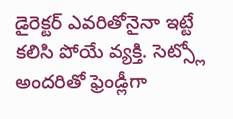డైరెక్టర్ ఎవరితోనైనా ఇట్టే కలిసి పోయే వ్యక్తి. సెట్స్లో అందరితో ఫ్రెండ్లీగా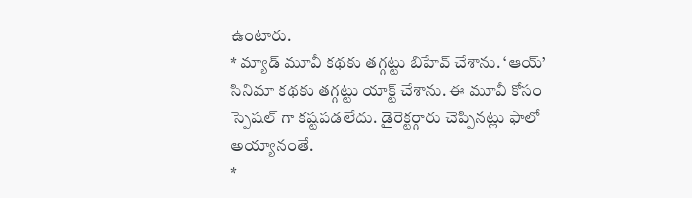ఉంటారు.
* మ్యాడ్ మూవీ కథకు తగ్గట్టు బిహేవ్ చేశాను. ‘ఆయ్’ సినిమా కథకు తగ్గట్టు యాక్ట్ చేశాను. ఈ మూవీ కోసం స్పెషల్ గా కష్టపడలేదు. డైరెక్టర్గారు చెప్పినట్లు ఫాలో అయ్యానంతే.
*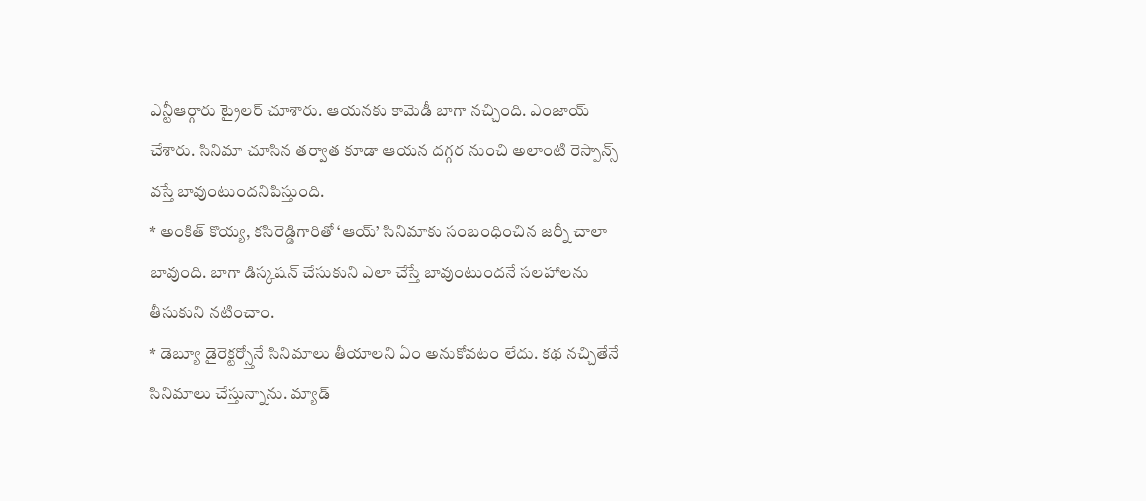ఎన్టీఆర్గారు ట్రైలర్ చూశారు. ఆయనకు కామెడీ బాగా నచ్చింది. ఎంజాయ్ చేశారు. సినిమా చూసిన తర్వాత కూడా ఆయన దగ్గర నుంచి అలాంటి రెస్పాన్స్ వస్తే బావుంటుందనిపిస్తుంది.
* అంకిత్ కొయ్య, కసిరెడ్డిగారితో ‘ఆయ్’ సినిమాకు సంబంధించిన జర్నీ చాలా బావుంది. బాగా డిస్కషన్ చేసుకుని ఎలా చేస్తే బావుంటుందనే సలహాలను తీసుకుని నటించాం.
* డెబ్యూ డైరెక్టర్స్తోనే సినిమాలు తీయాలని ఏం అనుకోవటం లేదు. కథ నచ్చితేనే సినిమాలు చేస్తున్నాను. మ్యాడ్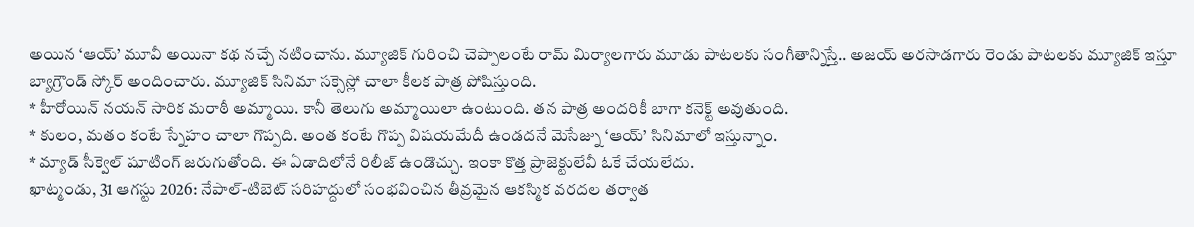అయిన ‘ఆయ్’ మూవీ అయినా కథ నచ్చే నటించాను. మ్యూజిక్ గురించి చెప్పాలంటే రామ్ మిర్యాలగారు మూడు పాటలకు సంగీతాన్నిస్తే.. అజయ్ అరసాడగారు రెండు పాటలకు మ్యూజిక్ ఇస్తూ బ్యాగ్రౌండ్ స్కోర్ అందించారు. మ్యూజిక్ సినిమా సక్సెస్లో చాలా కీలక పాత్ర పోషిస్తుంది.
* హీరోయిన్ నయన్ సారిక మరాఠీ అమ్మాయి. కానీ తెలుగు అమ్మాయిలా ఉంటుంది. తన పాత్ర అందరికీ బాగా కనెక్ట్ అవుతుంది.
* కులం, మతం కంటే స్నేహం చాలా గొప్పది. అంత కంటే గొప్ప విషయమేదీ ఉండదనే మెసేజ్ను ‘ఆయ్’ సినిమాలో ఇస్తున్నాం.
* మ్యాడ్ సీక్వెల్ షూటింగ్ జరుగుతోంది. ఈ ఏడాదిలోనే రిలీజ్ ఉండొచ్చు. ఇంకా కొత్త ప్రాజెక్టులేవీ ఓకే చేయలేదు.
ఖాట్మండు, 31 ఆగస్టు 2026: నేపాల్-టిబెట్ సరిహద్దులో సంభవించిన తీవ్రమైన ఆకస్మిక వరదల తర్వాత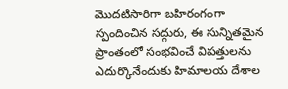మొదటిసారిగా బహిరంగంగా స్పందించిన సద్గురు, ఈ సున్నితమైన ప్రాంతంలో సంభవించే విపత్తులను ఎదుర్కొనేందుకు హిమాలయ దేశాల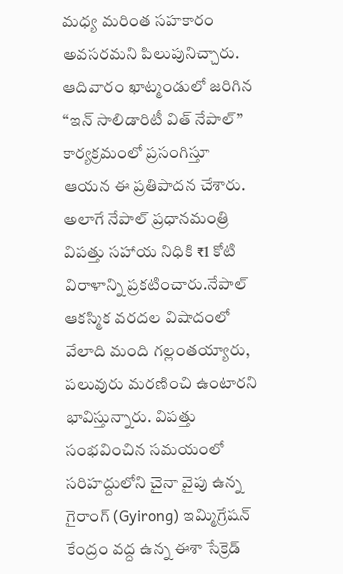మధ్య మరింత సహకారం అవసరమని పిలుపునిచ్చారు. ఆదివారం ఖాట్మండులో జరిగిన “ఇన్ సాలిడారిటీ విత్ నేపాల్” కార్యక్రమంలో ప్రసంగిస్తూ ఆయన ఈ ప్రతిపాదన చేశారు. అలాగే నేపాల్ ప్రధానమంత్రి విపత్తు సహాయ నిధికి ₹1 కోటి విరాళాన్ని ప్రకటించారు.నేపాల్ ఆకస్మిక వరదల విషాదంలో వేలాది మంది గల్లంతయ్యారు, పలువురు మరణించి ఉంటారని భావిస్తున్నారు. విపత్తు సంభవించిన సమయంలో సరిహద్దులోని చైనా వైపు ఉన్న గైరాంగ్ (Gyirong) ఇమ్మిగ్రేషన్ కేంద్రం వద్ద ఉన్న ఈశా సేక్రెడ్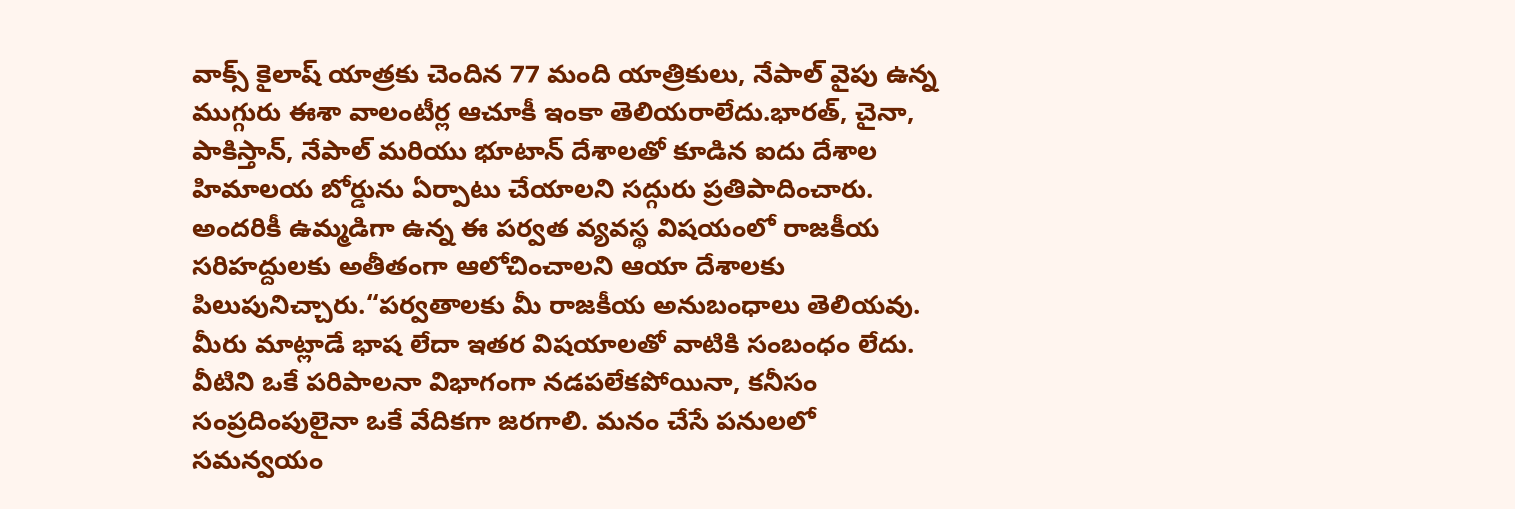వాక్స్ కైలాష్ యాత్రకు చెందిన 77 మంది యాత్రికులు, నేపాల్ వైపు ఉన్న ముగ్గురు ఈశా వాలంటీర్ల ఆచూకీ ఇంకా తెలియరాలేదు.భారత్, చైనా, పాకిస్తాన్, నేపాల్ మరియు భూటాన్ దేశాలతో కూడిన ఐదు దేశాల హిమాలయ బోర్డును ఏర్పాటు చేయాలని సద్గురు ప్రతిపాదించారు. అందరికీ ఉమ్మడిగా ఉన్న ఈ పర్వత వ్యవస్థ విషయంలో రాజకీయ సరిహద్దులకు అతీతంగా ఆలోచించాలని ఆయా దేశాలకు పిలుపునిచ్చారు.“పర్వతాలకు మీ రాజకీయ అనుబంధాలు తెలియవు. మీరు మాట్లాడే భాష లేదా ఇతర విషయాలతో వాటికి సంబంధం లేదు. వీటిని ఒకే పరిపాలనా విభాగంగా నడపలేకపోయినా, కనీసం సంప్రదింపులైనా ఒకే వేదికగా జరగాలి. మనం చేసే పనులలో సమన్వయం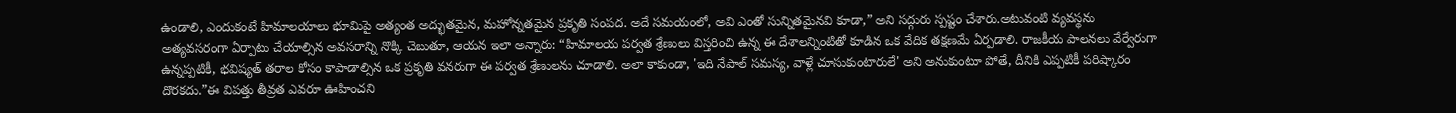ఉండాలి, ఎందుకంటే హిమాలయాలు భూమిపై అత్యంత అద్భుతమైన, మహోన్నతమైన ప్రకృతి సంపద. అదే సమయంలో, అవి ఎంతో సున్నితమైనవి కూడా,” అని సద్గురు స్పష్టం చేశారు.అటువంటి వ్యవస్థను అత్యవసరంగా ఏర్పాటు చేయాల్సిన అవసరాన్ని నొక్కి చెబుతూ, ఆయన ఇలా అన్నారు: “హిమాలయ పర్వత శ్రేణులు విస్తరించి ఉన్న ఈ దేశాలన్నింటితో కూడిన ఒక వేదిక తక్షణమే ఏర్పడాలి. రాజకీయ పాలనలు వేర్వేరుగా ఉన్నప్పటికీ, భవిష్యత్ తరాల కోసం కాపాడాల్సిన ఒక ప్రకృతి వనరుగా ఈ పర్వత శ్రేణులను చూడాలి. అలా కాకుండా, 'ఇది నేపాల్ సమస్య, వాళ్లే చూసుకుంటారులే' అని అనుకుంటూ పోతే, దీనికి ఎప్పటికీ పరిష్కారం దొరకదు.”ఈ విపత్తు తీవ్రత ఎవరూ ఊహించని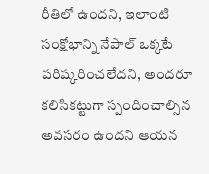రీతిలో ఉందని, ఇలాంటి సంక్షోభాన్ని నేపాల్ ఒక్కటే పరిష్కరించలేదని, అందరూ కలిసికట్టుగా స్పందించాల్సిన అవసరం ఉందని ఆయన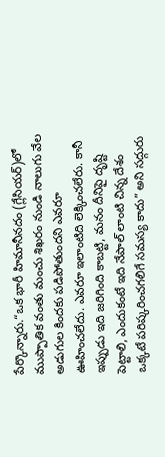పేర్కొన్నారు.“ఒక భారీ హిమానీనదం (గ్లేసియర్)లో ముప్పాతిక వంతు మంచు శిఖరం నుండి నాలుగు వేల అడుగుల కిందకు పడిపోతుందని ఎవరూ ఊహించలేదు. ఎవరూ ఇలాంటిది లెక్కించలేరు. కానీ ఇప్పుడు ఇది జరిగింది కాబట్టి, మనం దీనిపై దృష్టి పెట్టాలి, ఎందుకంటే ఇది నేపాల్ లాంటి చిన్న దేశం ఒక్కటే పరిష్కరించగలిగే సమస్య కాదు” అని సద్గురు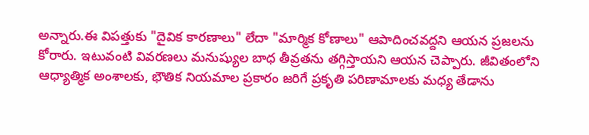అన్నారు.ఈ విపత్తుకు "దైవిక కారణాలు" లేదా "మార్మిక కోణాలు" ఆపాదించవద్దని ఆయన ప్రజలను కోరారు. ఇటువంటి వివరణలు మనుష్యుల బాధ తీవ్రతను తగ్గిస్తాయని ఆయన చెప్పారు. జీవితంలోని ఆధ్యాత్మిక అంశాలకు, భౌతిక నియమాల ప్రకారం జరిగే ప్రకృతి పరిణామాలకు మధ్య తేడాను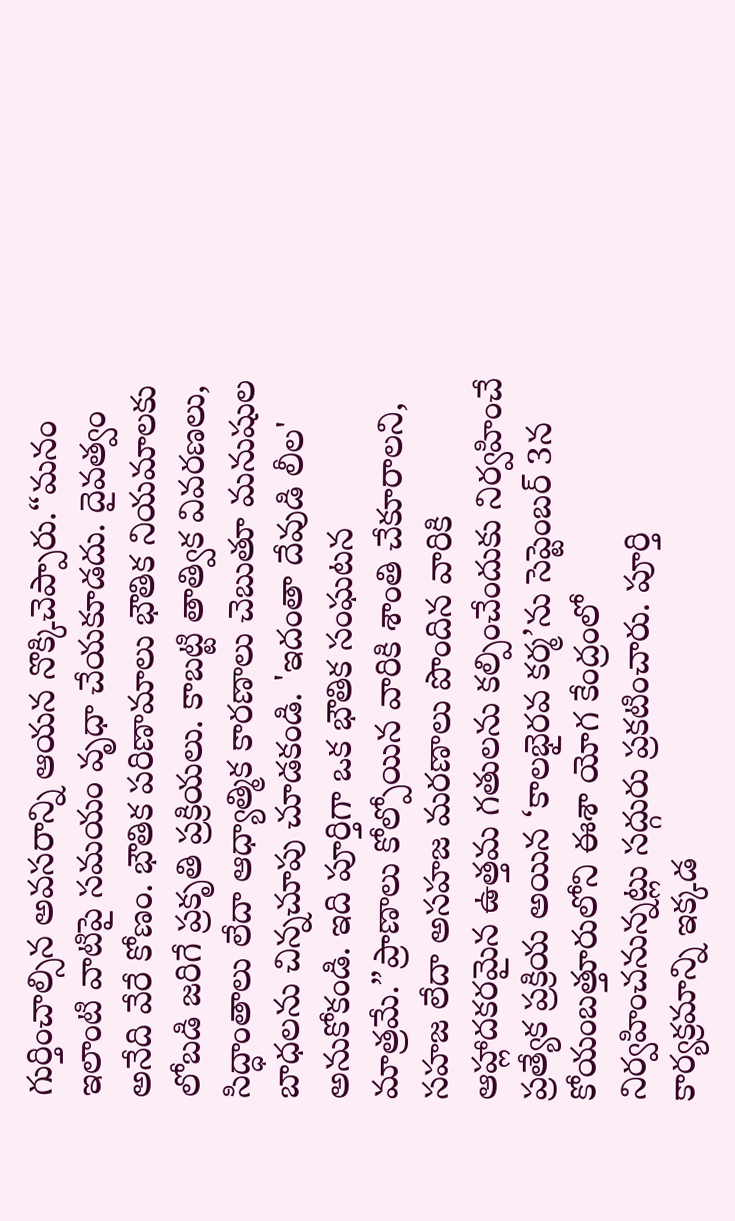గుర్తించాల్సిన అవసరాన్ని ఆయన నొక్కిచెప్పారు.“మనం ఇలాంటి వాటిపై సమయం వృధా చేయకూడదు. దైవత్వం అనేది వేరే కోణం. భౌతిక పరిణామాలు భౌతిక నియమాలకు లోబడి జరిగే ప్రకృతి ప్రక్రియలు. కాబట్టి తాత్విక వివరణలు, సిద్ధాంతాలు లేదా ఆధ్యాత్మిక కారణాలు చెబుతూ మనుషుల బాధలను చిన్నచూపు చూడకండి. 'ఇదంతా దేవుడి లీల' అనుకోకండి. ఇది పూర్తిగా ఒక భౌతిక సంఘటన మాత్రమే.”ప్రాణాలు కోల్పోయిన వారికి శాంతి చేకూరాలని, సహజ లేదా అసహజ మరణాలు పొందిన వారికి ఆహ్లాదకరమైన ఉత్తమ గతులను కల్పించేందుకు నిర్వహించే ప్రత్యేక ప్రక్రియ అయిన ‘కాలభైరవ కర్మ’ను సెప్టెంబర్ 3న కోయంబత్తూరులోని ఈశా యోగ కేంద్రంలో నిర్వహించనున్నట్లు సద్గురు ప్రకటించారు. పూర్తి కార్యక్రమాన్ని ఇక్కడ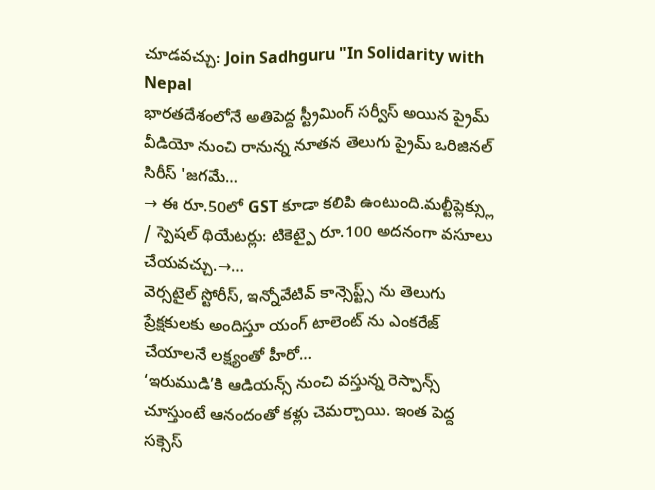చూడవచ్చు: Join Sadhguru "In Solidarity with Nepal
భారతదేశంలోనే అతిపెద్ద స్ట్రీమింగ్ సర్వీస్ అయిన ప్రైమ్ వీడియో నుంచి రానున్న నూతన తెలుగు ప్రైమ్ ఒరిజినల్ సిరీస్ 'జగమే…
→ ఈ రూ.50లో GST కూడా కలిపి ఉంటుంది.మల్టీప్లెక్స్లు / స్పెషల్ థియేటర్లు: టికెట్పై రూ.100 అదనంగా వసూలు చేయవచ్చు.→…
వెర్సటైల్ స్టోరీస్, ఇన్నోవేటివ్ కాన్సెప్ట్స్ ను తెలుగు ప్రేక్షకులకు అందిస్తూ యంగ్ టాలెంట్ ను ఎంకరేజ్ చేయాలనే లక్ష్యంతో హీరో…
‘ఇరుముడి’కి ఆడియన్స్ నుంచి వస్తున్న రెస్పాన్స్ చూస్తుంటే ఆనందంతో కళ్లు చెమర్చాయి. ఇంత పెద్ద సక్సెస్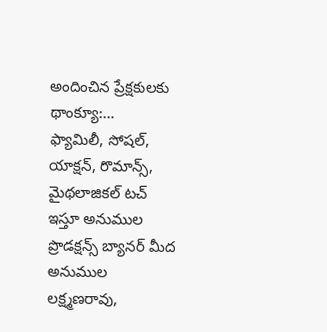అందించిన ప్రేక్షకులకు థాంక్యూ:…
ఫ్యామిలీ, సోషల్, యాక్షన్, రొమాన్స్, మైథలాజికల్ టచ్ ఇస్తూ అనుముల ప్రొడక్షన్స్ బ్యానర్ మీద అనుముల లక్ష్మణరావు,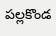పల్లకొండ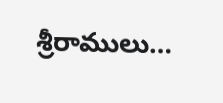శ్రీరాములు…